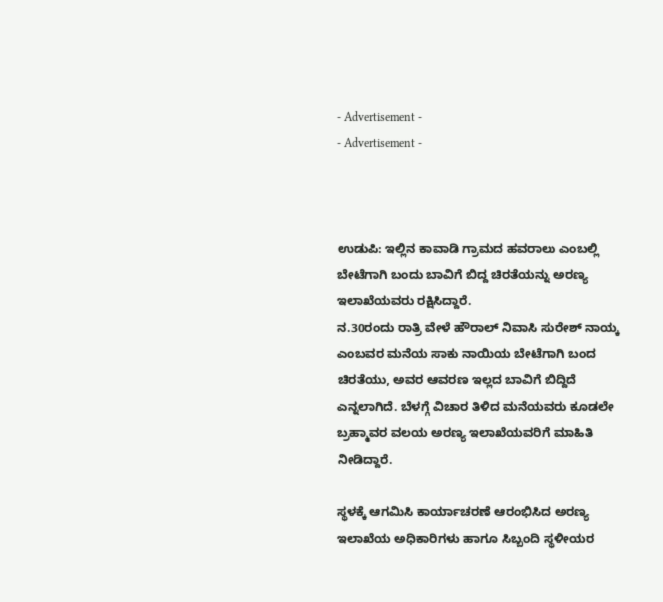- Advertisement -
- Advertisement -



ಉಡುಪಿ: ಇಲ್ಲಿನ ಕಾವಾಡಿ ಗ್ರಾಮದ ಹವರಾಲು ಎಂಬಲ್ಲಿ ಬೇಟೆಗಾಗಿ ಬಂದು ಬಾವಿಗೆ ಬಿದ್ದ ಚಿರತೆಯನ್ನು ಅರಣ್ಯ ಇಲಾಖೆಯವರು ರಕ್ಷಿಸಿದ್ದಾರೆ.
ನ.30ರಂದು ರಾತ್ರಿ ವೇಳೆ ಹೌರಾಲ್ ನಿವಾಸಿ ಸುರೇಶ್ ನಾಯ್ಕ ಎಂಬವರ ಮನೆಯ ಸಾಕು ನಾಯಿಯ ಬೇಟೆಗಾಗಿ ಬಂದ ಚಿರತೆಯು, ಅವರ ಆವರಣ ಇಲ್ಲದ ಬಾವಿಗೆ ಬಿದ್ದಿದೆ ಎನ್ನಲಾಗಿದೆ. ಬೆಳಗ್ಗೆ ವಿಚಾರ ತಿಳಿದ ಮನೆಯವರು ಕೂಡಲೇ ಬ್ರಹ್ಮಾವರ ವಲಯ ಅರಣ್ಯ ಇಲಾಖೆಯವರಿಗೆ ಮಾಹಿತಿ ನೀಡಿದ್ದಾರೆ.

ಸ್ಥಳಕ್ಕೆ ಆಗಮಿಸಿ ಕಾರ್ಯಾಚರಣೆ ಆರಂಭಿಸಿದ ಅರಣ್ಯ ಇಲಾಖೆಯ ಅಧಿಕಾರಿಗಳು ಹಾಗೂ ಸಿಬ್ಬಂದಿ ಸ್ಥಳೀಯರ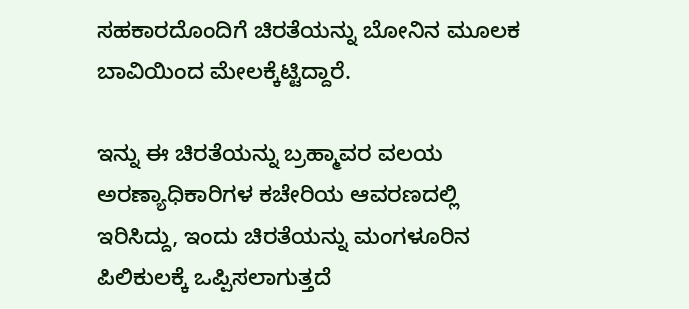ಸಹಕಾರದೊಂದಿಗೆ ಚಿರತೆಯನ್ನು ಬೋನಿನ ಮೂಲಕ ಬಾವಿಯಿಂದ ಮೇಲಕ್ಕೆಟ್ಟಿದ್ದಾರೆ.

ಇನ್ನು ಈ ಚಿರತೆಯನ್ನು ಬ್ರಹ್ಮಾವರ ವಲಯ ಅರಣ್ಯಾಧಿಕಾರಿಗಳ ಕಚೇರಿಯ ಆವರಣದಲ್ಲಿ ಇರಿಸಿದ್ದು, ಇಂದು ಚಿರತೆಯನ್ನು ಮಂಗಳೂರಿನ ಪಿಲಿಕುಲಕ್ಕೆ ಒಪ್ಪಿಸಲಾಗುತ್ತದೆ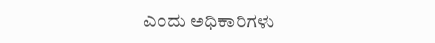ಎಂದು ಅಧಿಕಾರಿಗಳು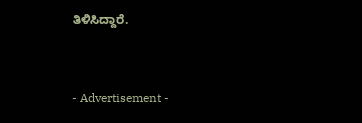ತಿಳಿಸಿದ್ದಾರೆ.



- Advertisement -